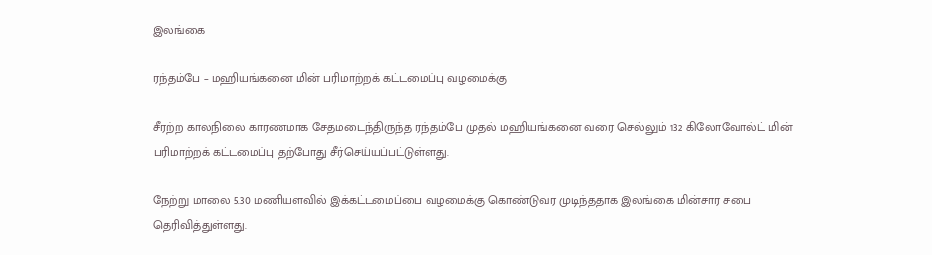இலங்கை

ரந்தம்பே – மஹியங்கனை மின் பரிமாற்றக் கட்டமைப்பு வழமைக்கு

சீரற்ற காலநிலை காரணமாக சேதமடைந்திருந்த ரந்தம்பே முதல் மஹியங்கனை வரை செல்லும் 132 கிலோவோல்ட் மின் பரிமாற்றக் கட்டமைப்பு தற்போது சீர்செய்யப்பட்டுள்ளது.

நேற்று மாலை 5.30 மணியளவில் இக்கட்டமைப்பை வழமைக்கு கொண்டுவர முடிந்ததாக இலங்கை மின்சார சபை தெரிவித்துள்ளது.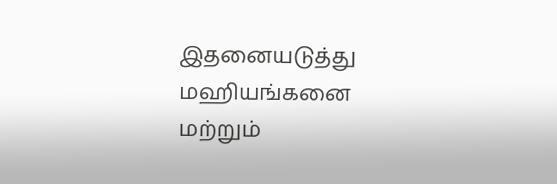இதனையடுத்து மஹியங்கனை மற்றும்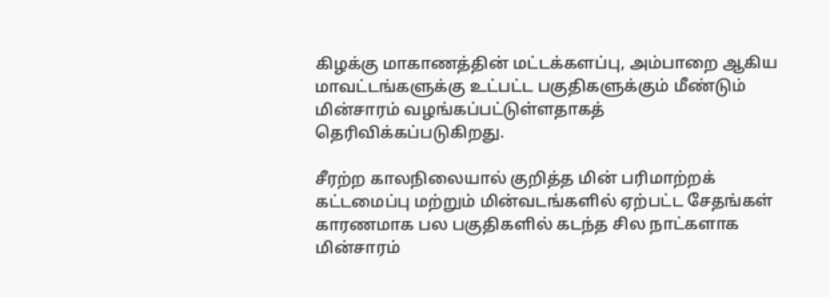கிழக்கு மாகாணத்தின் மட்டக்களப்பு, அம்பாறை ஆகிய மாவட்டங்களுக்கு உட்பட்ட பகுதிகளுக்கும் மீண்டும் மின்சாரம் வழங்கப்பட்டுள்ளதாகத் தெரிவிக்கப்படுகிறது.

சீரற்ற காலநிலையால் குறித்த மின் பரிமாற்றக் கட்டமைப்பு மற்றும் மின்வடங்களில் ஏற்பட்ட சேதங்கள் காரணமாக பல பகுதிகளில் கடந்த சில நாட்களாக மின்சாரம்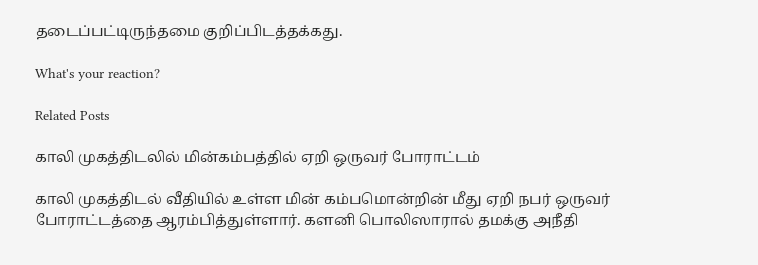தடைப்பட்டிருந்தமை குறிப்பிடத்தக்கது.

What's your reaction?

Related Posts

காலி முகத்திடலில் மின்கம்பத்தில் ஏறி ஒருவர் போராட்டம்

காலி முகத்திடல் வீதியில் உள்ள மின் கம்பமொன்றின் மீது ஏறி நபர் ஒருவர் போராட்டத்தை ஆரம்பித்துள்ளார். களனி பொலிஸாரால் தமக்கு அநீதி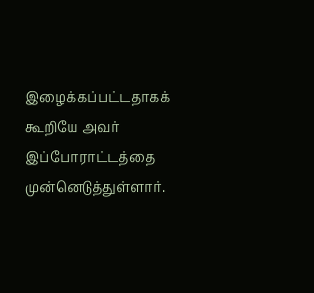இழைக்கப்பட்டதாகக் கூறியே அவர் இப்போராட்டத்தை முன்னெடுத்துள்ளார்.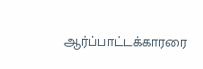ஆர்ப்பாட்டக்காரரை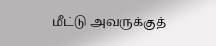மீட்டு அவருக்குத்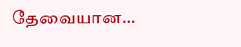தேவையான…